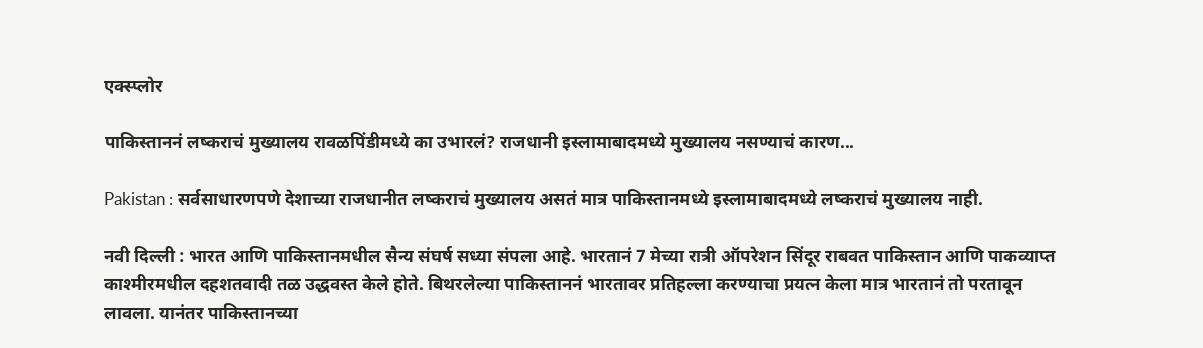एक्स्प्लोर

पाकिस्ताननं लष्कराचं मुख्यालय रावळपिंडीमध्ये का उभारलं? राजधानी इस्लामाबादमध्ये मुख्यालय नसण्याचं कारण...

Pakistan : सर्वसाधारणपणे देशाच्या राजधानीत लष्कराचं मुख्यालय असतं मात्र पाकिस्तानमध्ये इस्लामाबादमध्ये लष्कराचं मुख्यालय नाही.

नवी दिल्ली : भारत आणि पाकिस्तानमधील सैन्य संघर्ष सध्या संपला आहे. भारतानं 7 मेच्या रात्री ऑपरेशन सिंदूर राबवत पाकिस्तान आणि पाकव्याप्त काश्मीरमधील दहशतवादी तळ उद्धवस्त केले होते. बिथरलेल्या पाकिस्ताननं भारतावर प्रतिहल्ला करण्याचा प्रयत्न केला मात्र भारतानं तो परतावून लावला. यानंतर पाकिस्तानच्या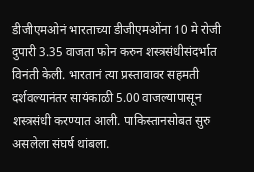डीजीएमओनं भारताच्या डीजीएमओंना 10 मे रोजी दुपारी 3.35 वाजता फोन करुन शस्त्रसंधीसंदर्भात विनंती केली. भारतानं त्या प्रस्तावावर सहमती दर्शवल्यानंतर सायंकाळी 5.00 वाजल्यापासून शस्त्रसंधी करण्यात आली. पाकिस्तानसोबत सुरु असलेला संघर्ष थांबला.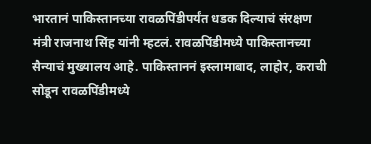भारतानं पाकिस्तानच्या रावळपिंडीपर्यंत धडक दिल्याचं संरक्षण मंत्री राजनाथ सिंह यांनी म्हटलं. रावळपिंडीमध्ये पाकिस्तानच्या सैन्याचं मुख्यालय आहे. पाकिस्ताननं इस्लामाबाद, लाहोर, कराची सोडून रावळपिंडीमध्ये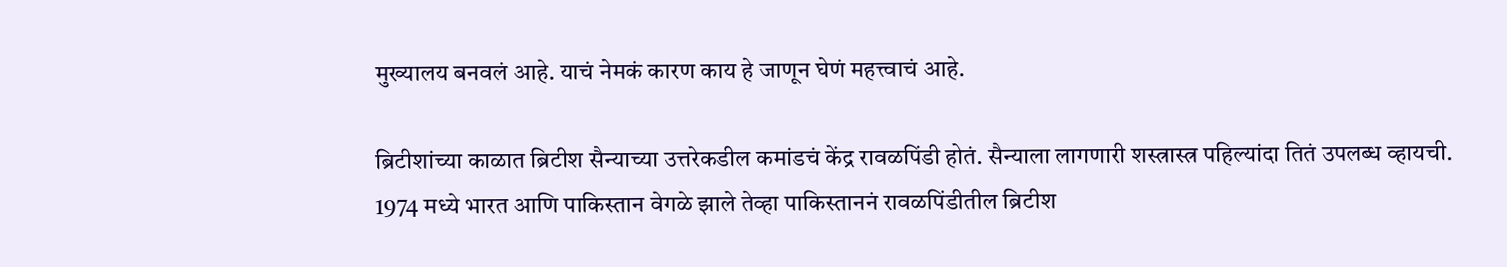मुख्यालय बनवलं आहे. याचं नेमकं कारण काय हे जाणून घेणं महत्त्वाचं आहे.

ब्रिटीशांच्या काळात ब्रिटीश सैन्याच्या उत्तरेकडील कमांडचं केंद्र रावळपिंडी होतं. सैन्याला लागणारी शस्त्रास्त्र पहिल्यांदा तितं उपलब्ध व्हायची. 1974 मध्ये भारत आणि पाकिस्तान वेगळे झाले तेव्हा पाकिस्ताननं रावळपिंडीतील ब्रिटीश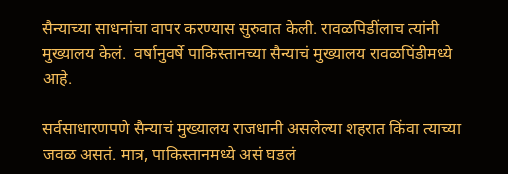सैन्याच्या साधनांचा वापर करण्यास सुरुवात केली. रावळपिडींलाच त्यांनी मुख्यालय केलं.  वर्षानुवर्षे पाकिस्तानच्या सैन्याचं मुख्यालय रावळपिंडीमध्ये आहे.

सर्वसाधारणपणे सैन्याचं मुख्यालय राजधानी असलेल्या शहरात किंवा त्याच्या जवळ असतं. मात्र, पाकिस्तानमध्ये असं घडलं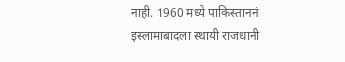नाही. 1960 मध्ये पाकिस्ताननं इस्लामाबादला स्थायी राजधानी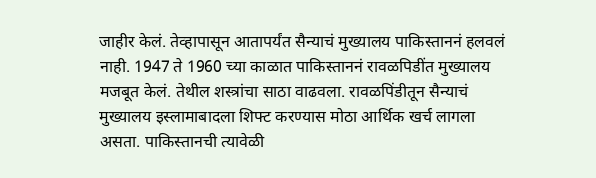जाहीर केलं. तेव्हापासून आतापर्यंत सैन्याचं मुख्यालय पाकिस्ताननं हलवलं नाही. 1947 ते 1960 च्या काळात पाकिस्ताननं रावळपिडींत मुख्यालय मजबूत केलं. तेथील शस्त्रांचा साठा वाढवला. रावळपिंडीतून सैन्याचं मुख्यालय इस्लामाबादला शिफ्ट करण्यास मोठा आर्थिक खर्च लागला असता. पाकिस्तानची त्यावेळी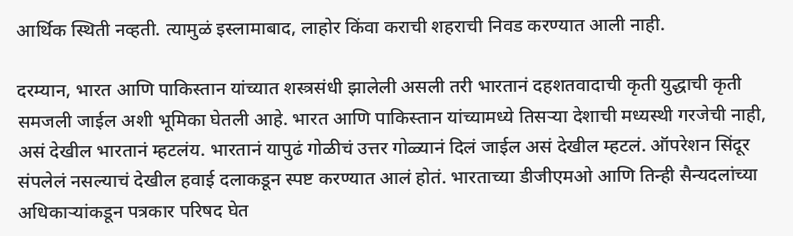आर्थिक स्थिती नव्हती. त्यामुळं इस्लामाबाद, लाहोर किंवा कराची शहराची निवड करण्यात आली नाही.

दरम्यान, भारत आणि पाकिस्तान यांच्यात शस्त्रसंधी झालेली असली तरी भारतानं दहशतवादाची कृती युद्धाची कृती समजली जाईल अशी भूमिका घेतली आहे. भारत आणि पाकिस्तान यांच्यामध्ये तिसऱ्या देशाची मध्यस्थी गरजेची नाही, असं देखील भारतानं म्हटलंय. भारतानं यापुढं गोळीचं उत्तर गोळ्यानं दिलं जाईल असं देखील म्हटलं. ऑपरेशन सिंदूर संपलेलं नसल्याचं देखील हवाई दलाकडून स्पष्ट करण्यात आलं होतं. भारताच्या डीजीएमओ आणि तिन्ही सैन्यदलांच्या अधिकाऱ्यांकडून पत्रकार परिषद घेत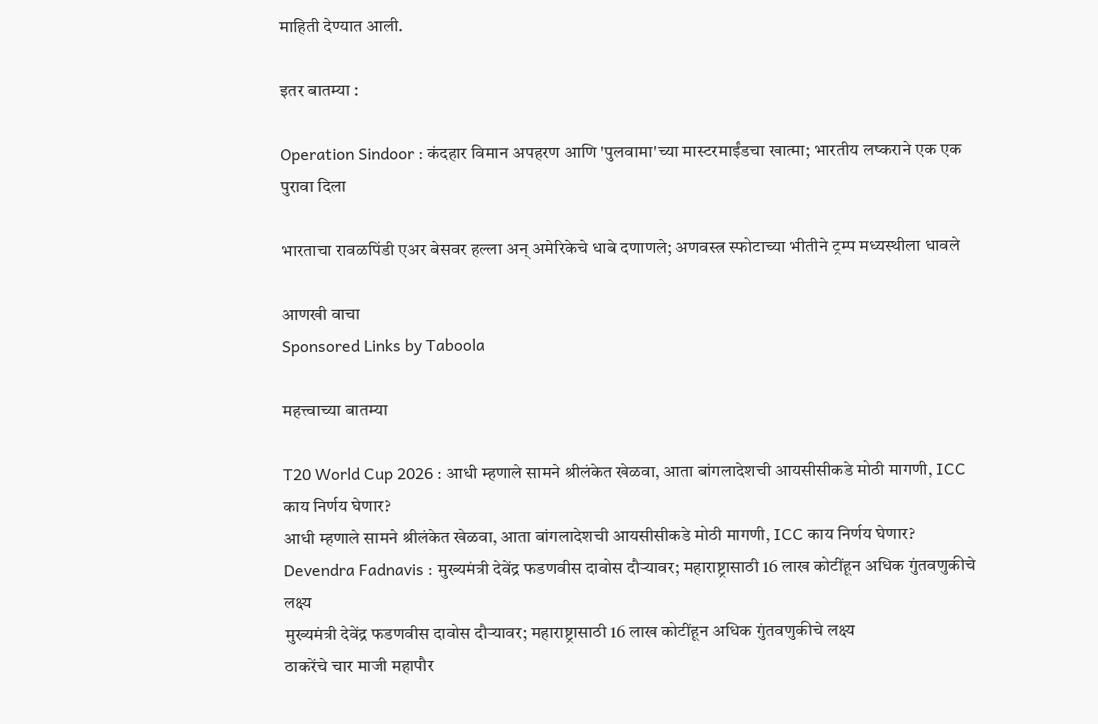माहिती देण्यात आली.

इतर बातम्या :

Operation Sindoor : कंदहार विमान अपहरण आणि 'पुलवामा'च्या मास्टरमाईंडचा खात्मा; भारतीय लष्कराने एक एक पुरावा दिला

भारताचा रावळपिंडी एअर बेसवर हल्ला अन् अमेरिकेचे धाबे दणाणले; अणवस्त्र स्फोटाच्या भीतीने ट्रम्प मध्यस्थीला धावले

आणखी वाचा
Sponsored Links by Taboola

महत्त्वाच्या बातम्या

T20 World Cup 2026 : आधी म्हणाले सामने श्रीलंकेत खेळवा, आता बांगलादेशची आयसीसीकडे मोठी मागणी, ICC काय निर्णय घेणार?
आधी म्हणाले सामने श्रीलंकेत खेळवा, आता बांगलादेशची आयसीसीकडे मोठी मागणी, ICC काय निर्णय घेणार?
Devendra Fadnavis : मुख्यमंत्री देवेंद्र फडणवीस दावोस दौऱ्यावर; महाराष्ट्रासाठी 16 लाख कोटींहून अधिक गुंतवणुकीचे लक्ष्य
मुख्यमंत्री देवेंद्र फडणवीस दावोस दौऱ्यावर; महाराष्ट्रासाठी 16 लाख कोटींहून अधिक गुंतवणुकीचे लक्ष्य
ठाकरेंचे चार माजी महापौर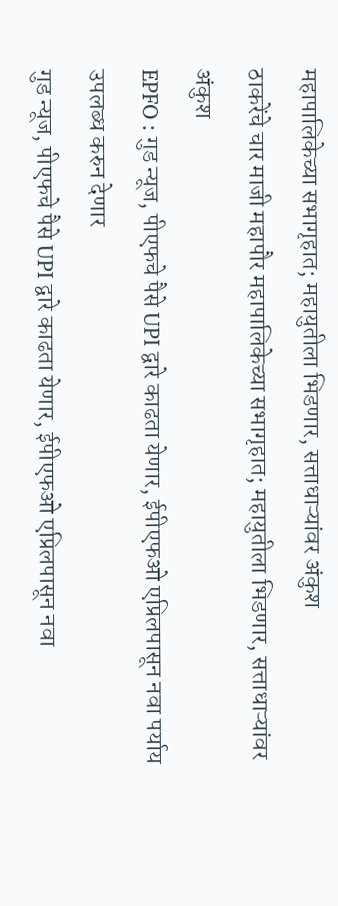महापालिकेच्या सभागृहात; महायुतीला भिडणार, सत्ताधाऱ्यांवर अंकुश
ठाकरेंचे चार माजी महापौर महापालिकेच्या सभागृहात; महायुतीला भिडणार, सत्ताधाऱ्यांवर अंकुश
EPFO : गुड न्यूज, पीएफचे पैसे UPI द्वारे काढता येणार, ईपीएफओ एप्रिलपासून नवा पर्याय उपलब्ध करुन देणार
गुड न्यूज, पीएफचे पैसे UPI द्वारे काढता येणार, ईपीएफओ एप्रिलपासून नवा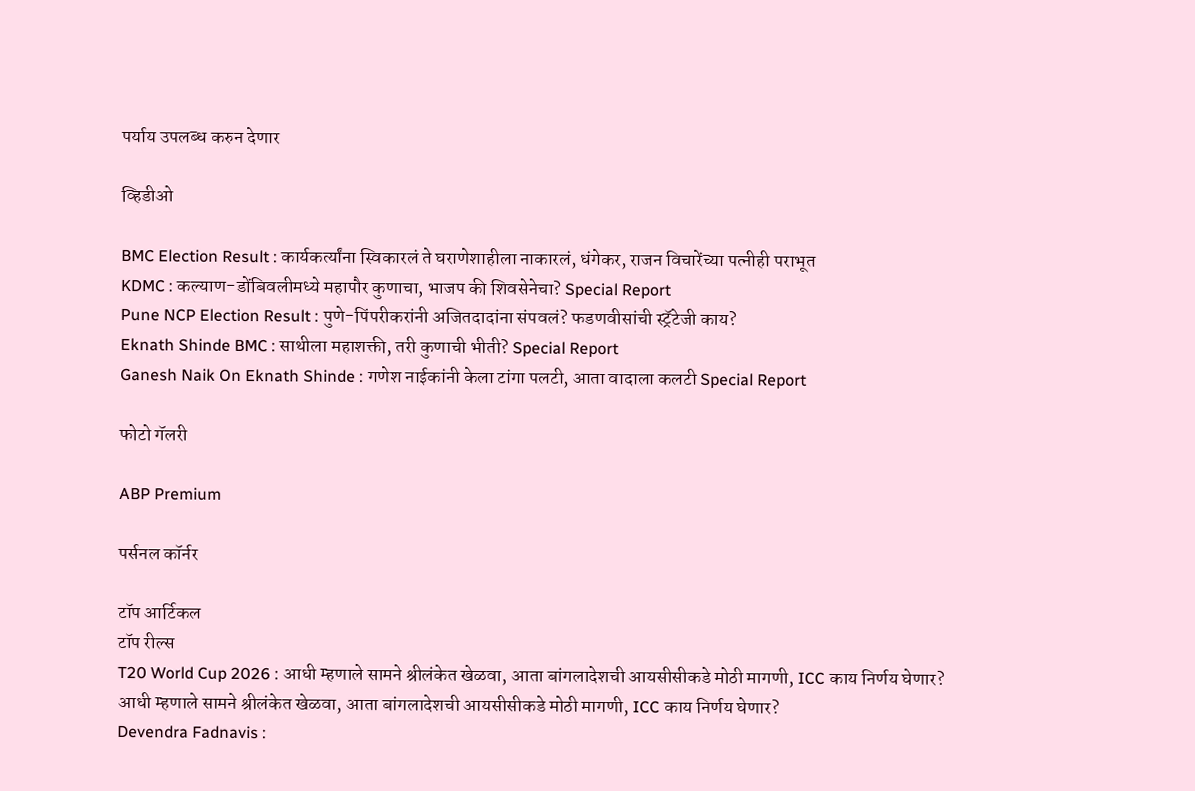पर्याय उपलब्ध करुन देणार

व्हिडीओ

BMC Election Result : कार्यकर्त्यांना स्विकारलं ते घराणेशाहीला नाकारलं, धंगेकर, राजन विचारेंच्या पत्नीही पराभूत
KDMC : कल्याण-डोंबिवलीमध्ये महापौर कुणाचा, भाजप की शिवसेनेचा? Special Report
Pune NCP Election Result : पुणे-पिंपरीकरांनी अजितदादांना संपवलं? फडणवीसांची स्ट्रॅटेजी काय?
Eknath Shinde BMC : साथीला महाशक्ती, तरी कुणाची भीती? Special Report
Ganesh Naik On Eknath Shinde : गणेश नाईकांनी केला टांगा पलटी, आता वादाला कलटी Special Report

फोटो गॅलरी

ABP Premium

पर्सनल कॉर्नर

टॉप आर्टिकल
टॉप रील्स
T20 World Cup 2026 : आधी म्हणाले सामने श्रीलंकेत खेळवा, आता बांगलादेशची आयसीसीकडे मोठी मागणी, ICC काय निर्णय घेणार?
आधी म्हणाले सामने श्रीलंकेत खेळवा, आता बांगलादेशची आयसीसीकडे मोठी मागणी, ICC काय निर्णय घेणार?
Devendra Fadnavis :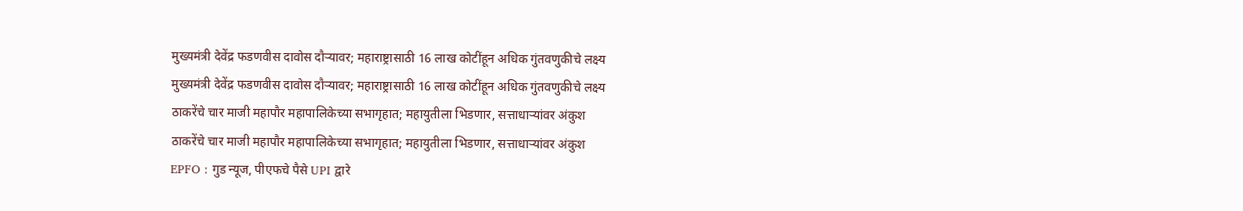मुख्यमंत्री देवेंद्र फडणवीस दावोस दौऱ्यावर; महाराष्ट्रासाठी 16 लाख कोटींहून अधिक गुंतवणुकीचे लक्ष्य
मुख्यमंत्री देवेंद्र फडणवीस दावोस दौऱ्यावर; महाराष्ट्रासाठी 16 लाख कोटींहून अधिक गुंतवणुकीचे लक्ष्य
ठाकरेंचे चार माजी महापौर महापालिकेच्या सभागृहात; महायुतीला भिडणार, सत्ताधाऱ्यांवर अंकुश
ठाकरेंचे चार माजी महापौर महापालिकेच्या सभागृहात; महायुतीला भिडणार, सत्ताधाऱ्यांवर अंकुश
EPFO : गुड न्यूज, पीएफचे पैसे UPI द्वारे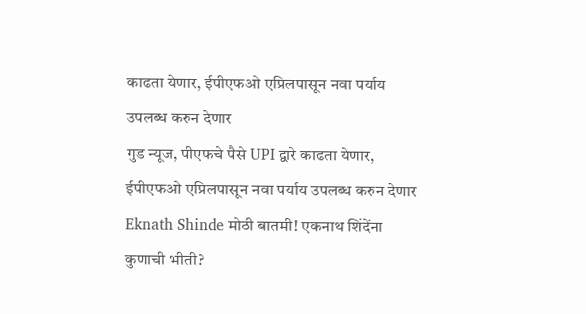काढता येणार, ईपीएफओ एप्रिलपासून नवा पर्याय उपलब्ध करुन देणार
गुड न्यूज, पीएफचे पैसे UPI द्वारे काढता येणार, ईपीएफओ एप्रिलपासून नवा पर्याय उपलब्ध करुन देणार
Eknath Shinde मोठी बातमी! एकनाथ शिंदेंना कुणाची भीती?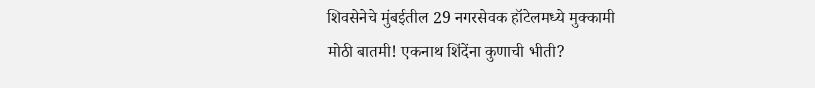शिवसेनेचे मुंबईतील 29 नगरसेवक हॉटेलमध्ये मुक्कामी
मोठी बातमी! एकनाथ शिंदेंना कुणाची भीती?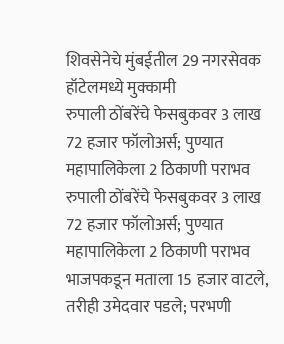शिवसेनेचे मुंबईतील 29 नगरसेवक हॉटेलमध्ये मुक्कामी
रुपाली ठोंबरेंचे फेसबुकवर 3 लाख 72 हजार फॉलोअर्स; पुण्यात महापालिकेला 2 ठिकाणी पराभव
रुपाली ठोंबरेंचे फेसबुकवर 3 लाख 72 हजार फॉलोअर्स; पुण्यात महापालिकेला 2 ठिकाणी पराभव
भाजपकडून मताला 15 हजार वाटले, तरीही उमेदवार पडले; परभणी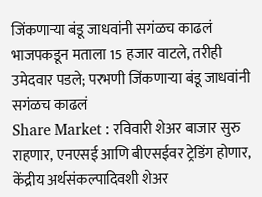जिंकणाऱ्या बंडू जाधवांनी सगंळच काढलं
भाजपकडून मताला 15 हजार वाटले, तरीही उमेदवार पडले; परभणी जिंकणाऱ्या बंडू जाधवांनी सगंळच काढलं
Share Market : रविवारी शेअर बाजार सुरु राहणार, एनएसई आणि बीएसईवर ट्रेडिंग होणार, केंद्रीय अर्थसंकल्पादिवशी शेअर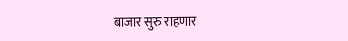बाजार सुरु राहणार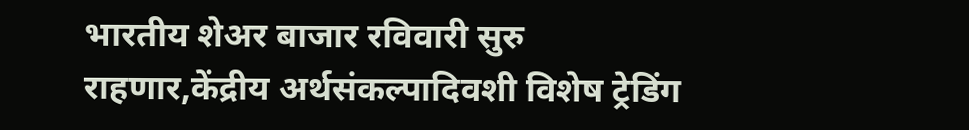भारतीय शेअर बाजार रविवारी सुरु राहणार,केंद्रीय अर्थसंकल्पादिवशी विशेष ट्रेडिंग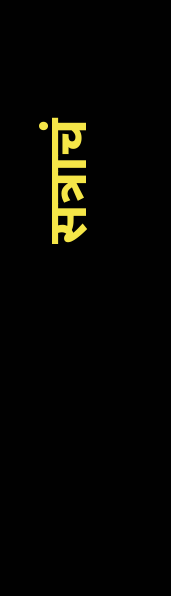सत्राचं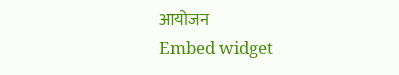आयोजन
Embed widget